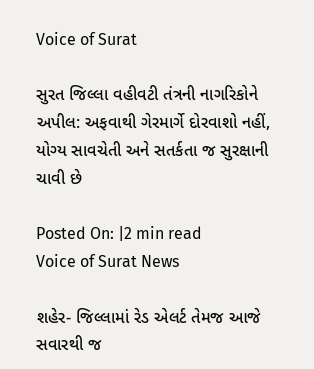Voice of Surat

સુરત જિલ્લા વહીવટી તંત્રની નાગરિકોને અપીલ: અફવાથી ગેરમાર્ગે દોરવાશો નહીં, યોગ્ય સાવચેતી અને સતર્કતા જ સુરક્ષાની ચાવી છે

Posted On: |2 min read
Voice of Surat News

શહેર- જિલ્લામાં રેડ એલર્ટ તેમજ આજે સવારથી જ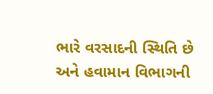ભારે વરસાદની સ્થિતિ છે અને હવામાન વિભાગની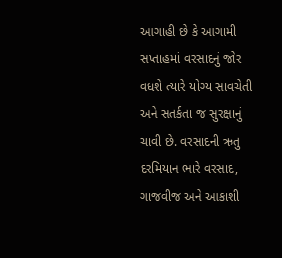આગાહી છે કે આગામી સપ્તાહમાં વરસાદનું જોર વધશે ત્યારે યોગ્ય સાવચેતી અને સતર્કતા જ સુરક્ષાનું ચાવી છે. વરસાદની ઋતુ દરમિયાન ભારે વરસાદ, ગાજવીજ અને આકાશી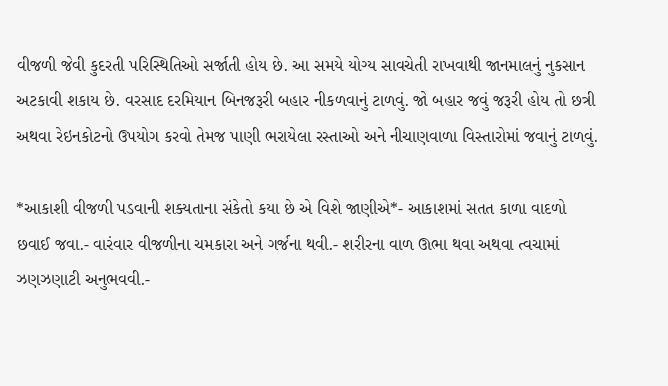વીજળી જેવી કુદરતી પરિસ્થિતિઓ સર્જાતી હોય છે. આ સમયે યોગ્ય સાવચેતી રાખવાથી જાનમાલનું નુકસાન અટકાવી શકાય છે. વરસાદ દરમિયાન બિનજરૂરી બહાર નીકળવાનું ટાળવું. જો બહાર જવું જરૂરી હોય તો છત્રી અથવા રેઇનકોટનો ઉપયોગ કરવો તેમજ પાણી ભરાયેલા રસ્તાઓ અને નીચાણવાળા વિસ્તારોમાં જવાનું ટાળવું.

*આકાશી વીજળી પડવાની શક્યતાના સંકેતો કયા છે એ વિશે જાણીએ*- આકાશમાં સતત કાળા વાદળો છવાઈ જવા.- વારંવાર વીજળીના ચમકારા અને ગર્જના થવી.- શરીરના વાળ ઊભા થવા અથવા ત્વચામાં ઝણઝણાટી અનુભવવી.-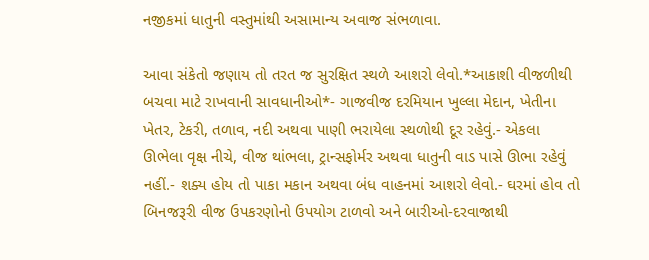નજીકમાં ધાતુની વસ્તુમાંથી અસામાન્ય અવાજ સંભળાવા.

આવા સંકેતો જણાય તો તરત જ સુરક્ષિત સ્થળે આશરો લેવો.*આકાશી વીજળીથી બચવા માટે રાખવાની સાવધાનીઓ*- ગાજવીજ દરમિયાન ખુલ્લા મેદાન, ખેતીના ખેતર, ટેકરી, તળાવ, નદી અથવા પાણી ભરાયેલા સ્થળોથી દૂર રહેવું.- એકલા ઊભેલા વૃક્ષ નીચે, વીજ થાંભલા, ટ્રાન્સફોર્મર અથવા ધાતુની વાડ પાસે ઊભા રહેવું નહીં.- શક્ય હોય તો પાકા મકાન અથવા બંધ વાહનમાં આશરો લેવો.- ઘરમાં હોવ તો બિનજરૂરી વીજ ઉપકરણોનો ઉપયોગ ટાળવો અને બારીઓ-દરવાજાથી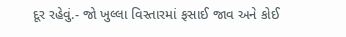દૂર રહેવું.- જો ખુલ્લા વિસ્તારમાં ફસાઈ જાવ અને કોઈ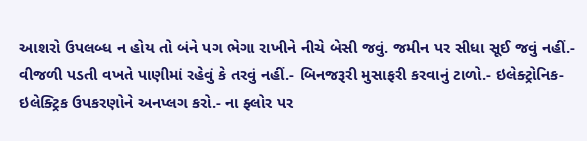આશરો ઉપલબ્ધ ન હોય તો બંને પગ ભેગા રાખીને નીચે બેસી જવું. જમીન પર સીધા સૂઈ જવું નહીં.- વીજળી પડતી વખતે પાણીમાં રહેવું કે તરવું નહીં.- બિનજરૂરી મુસાફરી કરવાનું ટાળો.- ઇલેક્ટ્રોનિક-ઇલેક્ટ્રિક ઉપકરણોને અનપ્લગ કરો.- ના ફ્લોર પર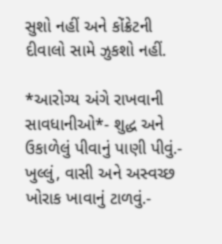સુશો નહીં અને કોંક્રેટની દીવાલો સામે ઝુકશો નહીં.

*આરોગ્ય અંગે રાખવાની સાવધાનીઓ*- શુદ્ધ અને ઉકાળેલું પીવાનું પાણી પીવું.- ખુલ્લું, વાસી અને અસ્વચ્છ ખોરાક ખાવાનું ટાળવું.-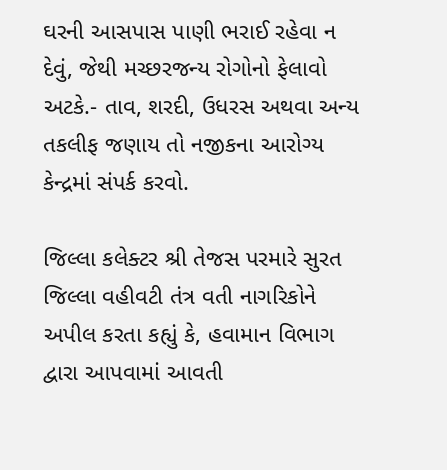ઘરની આસપાસ પાણી ભરાઈ રહેવા ન દેવું, જેથી મચ્છરજન્ય રોગોનો ફેલાવો અટકે.- તાવ, શરદી, ઉધરસ અથવા અન્ય તકલીફ જણાય તો નજીકના આરોગ્ય કેન્દ્રમાં સંપર્ક કરવો.

જિલ્લા કલેક્ટર શ્રી તેજસ પરમારે સુરત જિલ્લા વહીવટી તંત્ર વતી નાગરિકોને અપીલ કરતા કહ્યું કે, હવામાન વિભાગ દ્વારા આપવામાં આવતી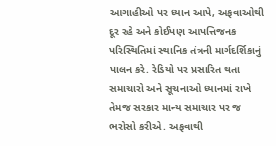આગાહીઓ પર ધ્યાન આપે, અફવાઓથી દૂર રહે અને કોઈપણ આપત્તિજનક પરિસ્થિતિમાં સ્થાનિક તંત્રની માર્ગદર્શિકાનું પાલન કરે. રેડિયો પર પ્રસારિત થતા સમાચારો અને સૂચનાઓ ધ્યાનમાં રાખે તેમજ સરકાર માન્ય સમાચાર પર જ ભરોસો કરીએ. અફવાથી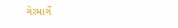ગેરમાર્ગે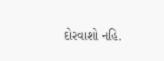દોરવાશો નહિ.